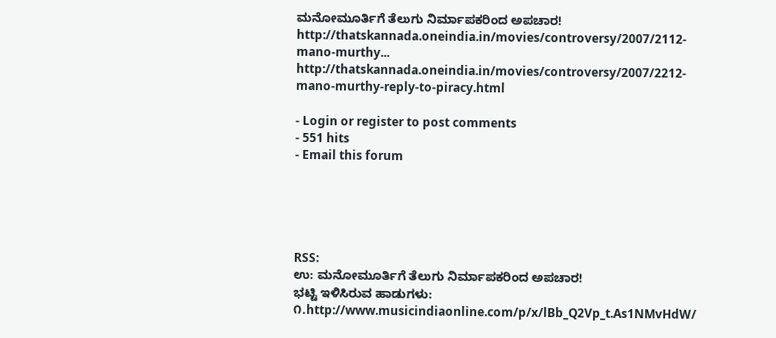ಮನೋಮೂರ್ತಿಗೆ ತೆಲುಗು ನಿರ್ಮಾಪಕರಿಂದ ಅಪಚಾರ!
http://thatskannada.oneindia.in/movies/controversy/2007/2112-mano-murthy...
http://thatskannada.oneindia.in/movies/controversy/2007/2212-mano-murthy-reply-to-piracy.html

- Login or register to post comments
- 551 hits
- Email this forum





RSS:
ಉ: ಮನೋಮೂರ್ತಿಗೆ ತೆಲುಗು ನಿರ್ಮಾಪಕರಿಂದ ಅಪಚಾರ!
ಭಟ್ಟಿ ಇಳಿಸಿರುವ ಹಾಡುಗಳು:
೧.http://www.musicindiaonline.com/p/x/lBb_Q2Vp_t.As1NMvHdW/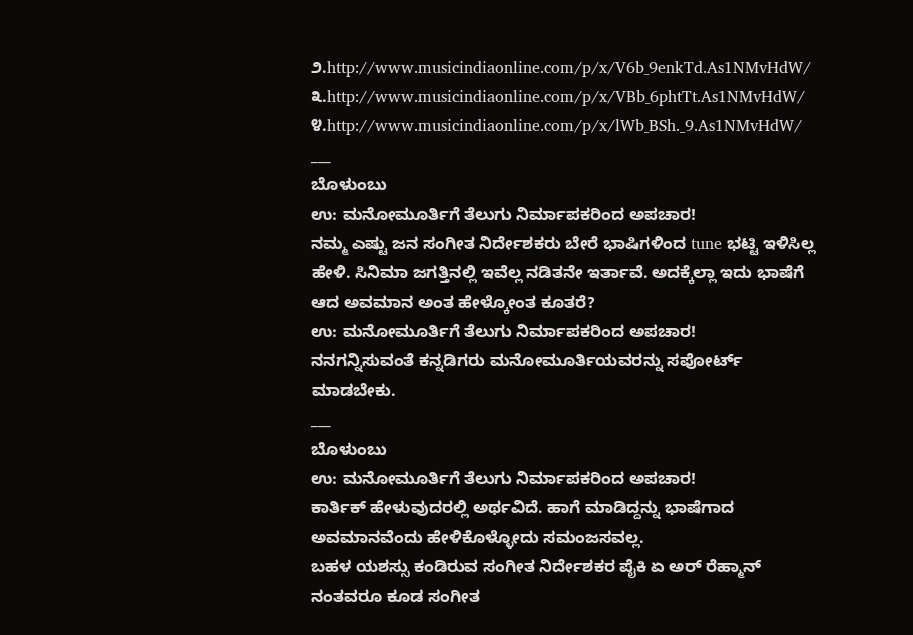೨.http://www.musicindiaonline.com/p/x/V6b_9enkTd.As1NMvHdW/
೩.http://www.musicindiaonline.com/p/x/VBb_6phtTt.As1NMvHdW/
೪.http://www.musicindiaonline.com/p/x/lWb_BSh._9.As1NMvHdW/
___
ಬೊಳುಂಬು
ಉ: ಮನೋಮೂರ್ತಿಗೆ ತೆಲುಗು ನಿರ್ಮಾಪಕರಿಂದ ಅಪಚಾರ!
ನಮ್ಮ ಎಷ್ಟು ಜನ ಸಂಗೀತ ನಿರ್ದೇಶಕರು ಬೇರೆ ಭಾಷಿಗಳಿಂದ tune ಭಟ್ಟಿ ಇಳಿಸಿಲ್ಲ ಹೇಳಿ. ಸಿನಿಮಾ ಜಗತ್ತಿನಲ್ಲಿ ಇವೆಲ್ಲ ನಡಿತನೇ ಇರ್ತಾವೆ. ಅದಕ್ಕೆಲ್ಲಾ ಇದು ಭಾಷೆಗೆ ಆದ ಅವಮಾನ ಅಂತ ಹೇಳ್ಕೋಂತ ಕೂತರೆ?
ಉ: ಮನೋಮೂರ್ತಿಗೆ ತೆಲುಗು ನಿರ್ಮಾಪಕರಿಂದ ಅಪಚಾರ!
ನನಗನ್ನಿಸುವಂತೆ ಕನ್ನಡಿಗರು ಮನೋಮೂರ್ತಿಯವರನ್ನು ಸಪೋರ್ಟ್ ಮಾಡಬೇಕು.
___
ಬೊಳುಂಬು
ಉ: ಮನೋಮೂರ್ತಿಗೆ ತೆಲುಗು ನಿರ್ಮಾಪಕರಿಂದ ಅಪಚಾರ!
ಕಾರ್ತಿಕ್ ಹೇಳುವುದರಲ್ಲಿ ಅರ್ಥವಿದೆ. ಹಾಗೆ ಮಾಡಿದ್ದನ್ನು ಭಾಷೆಗಾದ ಅವಮಾನವೆಂದು ಹೇಳಿಕೊಳ್ಳೋದು ಸಮಂಜಸವಲ್ಲ.
ಬಹಳ ಯಶಸ್ಸು ಕಂಡಿರುವ ಸಂಗೀತ ನಿರ್ದೇಶಕರ ಪೈಕಿ ಏ ಅರ್ ರೆಹ್ಮಾನ್ ನಂತವರೂ ಕೂಡ ಸಂಗೀತ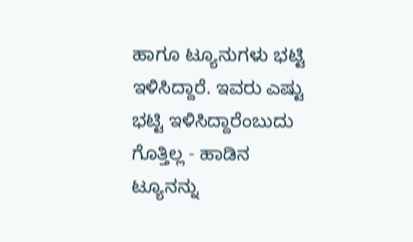ಹಾಗೂ ಟ್ಯೂನುಗಳು ಭಟ್ಟಿ ಇಳಿಸಿದ್ದಾರೆ. ಇವರು ಎಷ್ಟು ಭಟ್ಟಿ ಇಳಿಸಿದ್ದಾರೆಂಬುದು ಗೊತ್ತಿಲ್ಲ - ಹಾಡಿನ ಟ್ಯೂನನ್ನು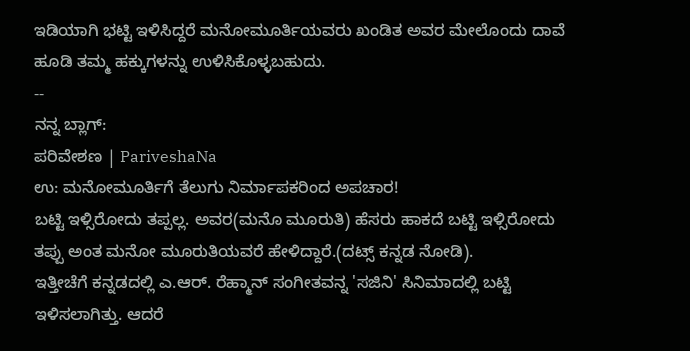ಇಡಿಯಾಗಿ ಭಟ್ಟಿ ಇಳಿಸಿದ್ದರೆ ಮನೋಮೂರ್ತಿಯವರು ಖಂಡಿತ ಅವರ ಮೇಲೊಂದು ದಾವೆ ಹೂಡಿ ತಮ್ಮ ಹಕ್ಕುಗಳನ್ನು ಉಳಿಸಿಕೊಳ್ಳಬಹುದು.
--
ನನ್ನ ಬ್ಲಾಗ್:
ಪರಿವೇಶಣ | PariveshaNa
ಉ: ಮನೋಮೂರ್ತಿಗೆ ತೆಲುಗು ನಿರ್ಮಾಪಕರಿಂದ ಅಪಚಾರ!
ಬಟ್ಟಿ ಇಳ್ಸಿರೋದು ತಪ್ಪಲ್ಲ. ಅವರ(ಮನೊ ಮೂರುತಿ) ಹೆಸರು ಹಾಕದೆ ಬಟ್ಟಿ ಇಳ್ಸಿರೋದು ತಪ್ಪು ಅಂತ ಮನೋ ಮೂರುತಿಯವರೆ ಹೇಳಿದ್ದಾರೆ.(ದಟ್ಸ್ ಕನ್ನಡ ನೋಡಿ).
ಇತ್ತೀಚೆಗೆ ಕನ್ನಡದಲ್ಲಿ ಎ.ಆರ್. ರೆಹ್ಮಾನ್ ಸಂಗೀತವನ್ನ 'ಸಜಿನಿ' ಸಿನಿಮಾದಲ್ಲಿ ಬಟ್ಟಿ ಇಳಿಸಲಾಗಿತ್ತು. ಆದರೆ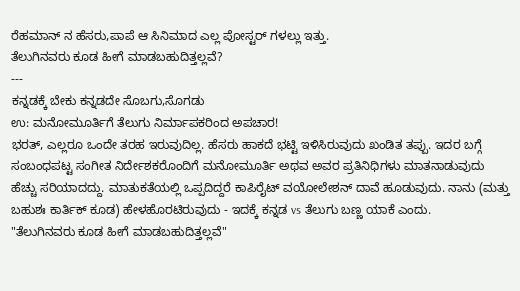ರೆಹಮಾನ್ ನ ಹೆಸರು,ಪಾಪೆ ಆ ಸಿನಿಮಾದ ಎಲ್ಲ ಪೋಸ್ಟರ್ ಗಳಲ್ಲು ಇತ್ತು.
ತೆಲುಗಿನವರು ಕೂಡ ಹೀಗೆ ಮಾಡಬಹುದಿತ್ತಲ್ಲವೆ?
---
ಕನ್ನಡಕ್ಕೆ ಬೇಕು ಕನ್ನಡದೇ ಸೊಬಗು,ಸೊಗಡು
ಉ: ಮನೋಮೂರ್ತಿಗೆ ತೆಲುಗು ನಿರ್ಮಾಪಕರಿಂದ ಅಪಚಾರ!
ಭರತ್, ಎಲ್ಲರೂ ಒಂದೇ ತರಹ ಇರುವುದಿಲ್ಲ. ಹೆಸರು ಹಾಕದೆ ಭಟ್ಟಿ ಇಳಿಸಿರುವುದು ಖಂಡಿತ ತಪ್ಪು. ಇದರ ಬಗ್ಗೆ ಸಂಬಂಧಪಟ್ಟ ಸಂಗೀತ ನಿರ್ದೇಶಕರೊಂದಿಗೆ ಮನೋಮೂರ್ತಿ ಅಥವ ಅವರ ಪ್ರತಿನಿಧಿಗಳು ಮಾತನಾಡುವುದು ಹೆಚ್ಚು ಸರಿಯಾದದ್ದು. ಮಾತುಕತೆಯಲ್ಲಿ ಒಪ್ಪದಿದ್ದರೆ ಕಾಪಿರೈಟ್ ವಯೋಲೇಶನ್ ದಾವೆ ಹೂಡುವುದು. ನಾನು (ಮತ್ತು ಬಹುಶಃ ಕಾರ್ತಿಕ್ ಕೂಡ) ಹೇಳಹೊರಟಿರುವುದು - ಇದಕ್ಕೆ ಕನ್ನಡ vs ತೆಲುಗು ಬಣ್ಣ ಯಾಕೆ ಎಂದು.
"ತೆಲುಗಿನವರು ಕೂಡ ಹೀಗೆ ಮಾಡಬಹುದಿತ್ತಲ್ಲವೆ"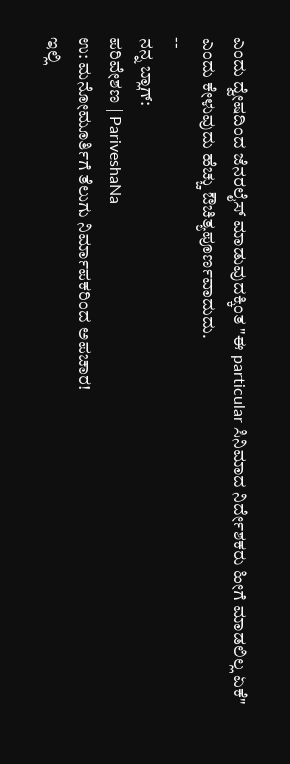ಎಂದು ದ್ವೇಷದಿಂದ ಜೆನರಲೈಸ್ ಮಾಡುವುದಕ್ಕಿಂತ "ಈ particular ಸಿನಿಮಾದ ನಿರ್ದೇಶಕರು ಹೀಗೆ ಮಾಡಲಿಲ್ಲ ಏಕೆ" ಎಂದು ಕೇಳುವುದು ಹೆಚ್ಚು ಔಚಿತ್ಯಪೂರ್ಣವಾದುದು.
--
ನನ್ನ ಬ್ಲಾಗ್:
ಪರಿವೇಶಣ | PariveshaNa
ಉ: ಮನೋಮೂರ್ತಿಗೆ ತೆಲುಗು ನಿರ್ಮಾಪಕರಿಂದ ಅಪಚಾರ!
ಇಲ್ಲಿ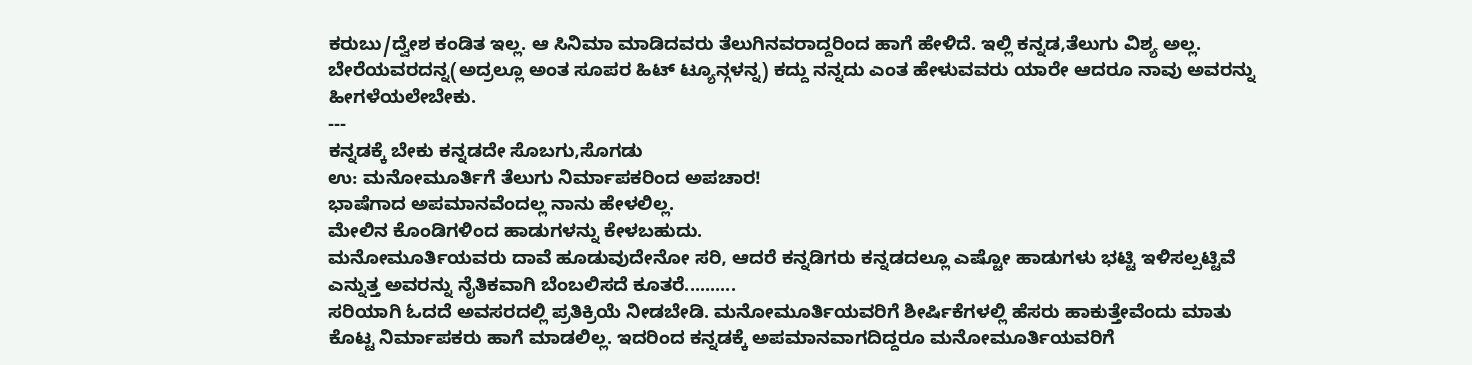ಕರುಬು/ದ್ವೇಶ ಕಂಡಿತ ಇಲ್ಲ. ಆ ಸಿನಿಮಾ ಮಾಡಿದವರು ತೆಲುಗಿನವರಾದ್ದರಿಂದ ಹಾಗೆ ಹೇಳಿದೆ. ಇಲ್ಲಿ ಕನ್ನಡ,ತೆಲುಗು ವಿಶ್ಯ ಅಲ್ಲ.
ಬೇರೆಯವರದನ್ನ(ಅದ್ರಲ್ಲೂ ಅಂತ ಸೂಪರ ಹಿಟ್ ಟ್ಯೂನ್ಗಳನ್ನ) ಕದ್ದು ನನ್ನದು ಎಂತ ಹೇಳುವವರು ಯಾರೇ ಆದರೂ ನಾವು ಅವರನ್ನು ಹೀಗಳೆಯಲೇಬೇಕು.
---
ಕನ್ನಡಕ್ಕೆ ಬೇಕು ಕನ್ನಡದೇ ಸೊಬಗು,ಸೊಗಡು
ಉ: ಮನೋಮೂರ್ತಿಗೆ ತೆಲುಗು ನಿರ್ಮಾಪಕರಿಂದ ಅಪಚಾರ!
ಭಾಷೆಗಾದ ಅಪಮಾನವೆಂದಲ್ಲ ನಾನು ಹೇಳಲಿಲ್ಲ.
ಮೇಲಿನ ಕೊಂಡಿಗಳಿಂದ ಹಾಡುಗಳನ್ನು ಕೇಳಬಹುದು.
ಮನೋಮೂರ್ತಿಯವರು ದಾವೆ ಹೂಡುವುದೇನೋ ಸರಿ, ಆದರೆ ಕನ್ನಡಿಗರು ಕನ್ನಡದಲ್ಲೂ ಎಷ್ಟೋ ಹಾಡುಗಳು ಭಟ್ಟಿ ಇಳಿಸಲ್ಪಟ್ಟಿವೆ ಎನ್ನುತ್ತ ಅವರನ್ನು ನೈತಿಕವಾಗಿ ಬೆಂಬಲಿಸದೆ ಕೂತರೆ..........
ಸರಿಯಾಗಿ ಓದದೆ ಅವಸರದಲ್ಲಿ ಪ್ರತಿಕ್ರಿಯೆ ನೀಡಬೇಡಿ. ಮನೋಮೂರ್ತಿಯವರಿಗೆ ಶೀರ್ಷಿಕೆಗಳಲ್ಲಿ ಹೆಸರು ಹಾಕುತ್ತೇವೆಂದು ಮಾತು ಕೊಟ್ಟ ನಿರ್ಮಾಪಕರು ಹಾಗೆ ಮಾಡಲಿಲ್ಲ. ಇದರಿಂದ ಕನ್ನಡಕ್ಕೆ ಅಪಮಾನವಾಗದಿದ್ದರೂ ಮನೋಮೂರ್ತಿಯವರಿಗೆ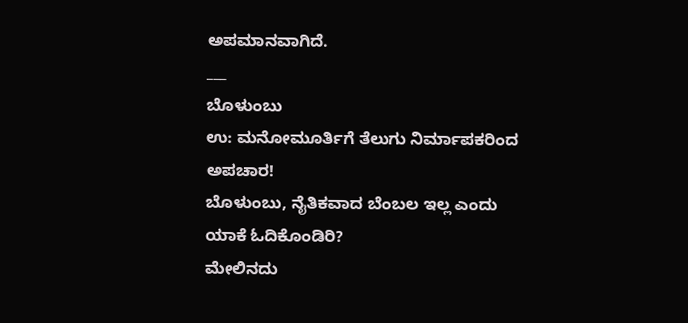ಅಪಮಾನವಾಗಿದೆ.
___
ಬೊಳುಂಬು
ಉ: ಮನೋಮೂರ್ತಿಗೆ ತೆಲುಗು ನಿರ್ಮಾಪಕರಿಂದ ಅಪಚಾರ!
ಬೊಳುಂಬು, ನೈತಿಕವಾದ ಬೆಂಬಲ ಇಲ್ಲ ಎಂದು ಯಾಕೆ ಓದಿಕೊಂಡಿರಿ?
ಮೇಲಿನದು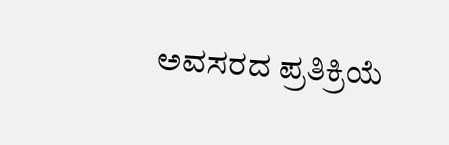ಅವಸರದ ಪ್ರತಿಕ್ರಿಯೆ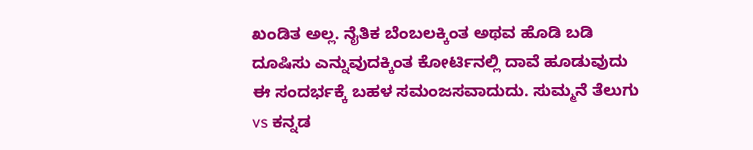ಖಂಡಿತ ಅಲ್ಲ. ನೈತಿಕ ಬೆಂಬಲಕ್ಕಿಂತ ಅಥವ ಹೊಡಿ ಬಡಿ ದೂಷಿಸು ಎನ್ನುವುದಕ್ಕಿಂತ ಕೋರ್ಟಿನಲ್ಲಿ ದಾವೆ ಹೂಡುವುದು ಈ ಸಂದರ್ಭಕ್ಕೆ ಬಹಳ ಸಮಂಜಸವಾದುದು. ಸುಮ್ಮನೆ ತೆಲುಗು vs ಕನ್ನಡ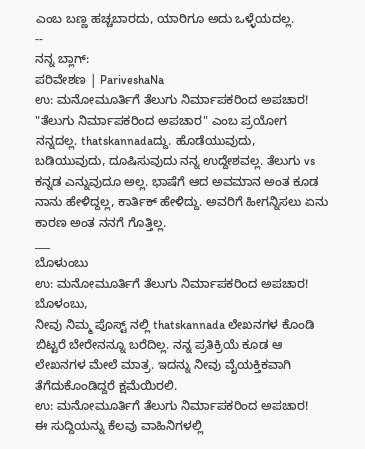ಎಂಬ ಬಣ್ಣ ಹಚ್ಚಬಾರದು, ಯಾರಿಗೂ ಅದು ಒಳ್ಳೆಯದಲ್ಲ.
--
ನನ್ನ ಬ್ಲಾಗ್:
ಪರಿವೇಶಣ | PariveshaNa
ಉ: ಮನೋಮೂರ್ತಿಗೆ ತೆಲುಗು ನಿರ್ಮಾಪಕರಿಂದ ಅಪಚಾರ!
"ತೆಲುಗು ನಿರ್ಮಾಪಕರಿಂದ ಅಪಚಾರ" ಎಂಬ ಪ್ರಯೋಗ ನನ್ನದಲ್ಲ. thatskannadaದ್ದು. ಹೊಡೆಯುವುದು, ಬಡಿಯುವುದು, ದೂಷಿಸುವುದು ನನ್ನ ಉದ್ದೇಶವಲ್ಲ. ತೆಲುಗು vs ಕನ್ನಡ ಎನ್ನುವುದೂ ಅಲ್ಲ. ಭಾಷೆಗೆ ಆದ ಅವಮಾನ ಅಂತ ಕೂಡ ನಾನು ಹೇಳಿದ್ದಲ್ಲ, ಕಾರ್ತಿಕ್ ಹೇಳಿದ್ದು. ಅವರಿಗೆ ಹೀಗನ್ನಿಸಲು ಏನು ಕಾರಣ ಅಂತ ನನಗೆ ಗೊತ್ತಿಲ್ಲ.
___
ಬೊಳುಂಬು
ಉ: ಮನೋಮೂರ್ತಿಗೆ ತೆಲುಗು ನಿರ್ಮಾಪಕರಿಂದ ಅಪಚಾರ!
ಬೊಳಂಬು,
ನೀವು ನಿಮ್ಮ ಪೊಸ್ಟ್ ನಲ್ಲಿ thatskannada ಲೇಖನಗಳ ಕೊಂಡಿ ಬಿಟ್ಟರೆ ಬೇರೇನನ್ನೂ ಬರೆದಿಲ್ಲ. ನನ್ನ ಪ್ರತಿಕ್ರಿಯೆ ಕೂಡ ಆ ಲೇಖನಗಳ ಮೇಲೆ ಮಾತ್ರ. ಇದನ್ನು ನೀವು ವೈಯಕ್ತಿಕವಾಗಿ ತೆಗೆದುಕೊಂಡಿದ್ದರೆ ಕ್ಷಮೆಯಿರಲಿ.
ಉ: ಮನೋಮೂರ್ತಿಗೆ ತೆಲುಗು ನಿರ್ಮಾಪಕರಿಂದ ಅಪಚಾರ!
ಈ ಸುದ್ದಿಯನ್ನು ಕೆಲವು ವಾಹಿನಿಗಳಲ್ಲಿ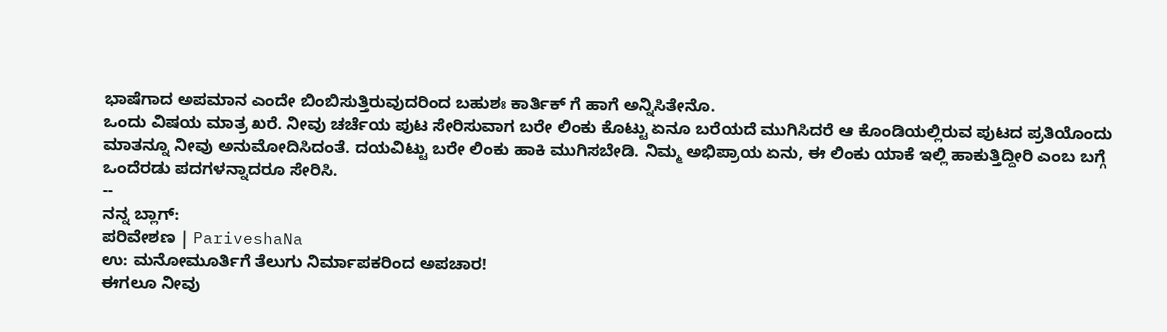ಭಾಷೆಗಾದ ಅಪಮಾನ ಎಂದೇ ಬಿಂಬಿಸುತ್ತಿರುವುದರಿಂದ ಬಹುಶಃ ಕಾರ್ತಿಕ್ ಗೆ ಹಾಗೆ ಅನ್ನಿಸಿತೇನೊ.
ಒಂದು ವಿಷಯ ಮಾತ್ರ ಖರೆ. ನೀವು ಚರ್ಚೆಯ ಪುಟ ಸೇರಿಸುವಾಗ ಬರೇ ಲಿಂಕು ಕೊಟ್ಟು ಏನೂ ಬರೆಯದೆ ಮುಗಿಸಿದರೆ ಆ ಕೊಂಡಿಯಲ್ಲಿರುವ ಪುಟದ ಪ್ರತಿಯೊಂದು ಮಾತನ್ನೂ ನೀವು ಅನುಮೋದಿಸಿದಂತೆ. ದಯವಿಟ್ಟು ಬರೇ ಲಿಂಕು ಹಾಕಿ ಮುಗಿಸಬೇಡಿ. ನಿಮ್ಮ ಅಭಿಪ್ರಾಯ ಏನು, ಈ ಲಿಂಕು ಯಾಕೆ ಇಲ್ಲಿ ಹಾಕುತ್ತಿದ್ದೀರಿ ಎಂಬ ಬಗ್ಗೆ ಒಂದೆರಡು ಪದಗಳನ್ನಾದರೂ ಸೇರಿಸಿ.
--
ನನ್ನ ಬ್ಲಾಗ್:
ಪರಿವೇಶಣ | PariveshaNa
ಉ: ಮನೋಮೂರ್ತಿಗೆ ತೆಲುಗು ನಿರ್ಮಾಪಕರಿಂದ ಅಪಚಾರ!
ಈಗಲೂ ನೀವು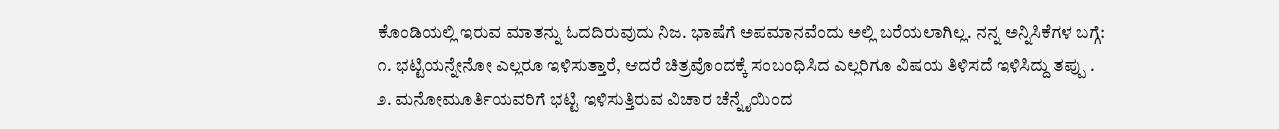ಕೊಂಡಿಯಲ್ಲಿ ಇರುವ ಮಾತನ್ನು ಓದದಿರುವುದು ನಿಜ. ಭಾಷೆಗೆ ಅಪಮಾನವೆಂದು ಅಲ್ಲಿ ಬರೆಯಲಾಗಿಲ್ಲ. ನನ್ನ ಅನ್ನಿಸಿಕೆಗಳ ಬಗ್ಗೆ:
೧. ಭಟ್ಟಿಯನ್ನೇನೋ ಎಲ್ಲರೂ ಇಳಿಸುತ್ತಾರೆ, ಆದರೆ ಚಿತ್ರವೊಂದಕ್ಕೆ ಸಂಬಂಧಿಸಿದ ಎಲ್ಲರಿಗೂ ವಿಷಯ ತಿಳಿಸದೆ ಇಳಿಸಿದ್ದು ತಪ್ಪು .
೨. ಮನೋಮೂರ್ತಿಯವರಿಗೆ ಭಟ್ಟಿ ಇಳಿಸುತ್ತಿರುವ ವಿಚಾರ ಚೆನ್ನೈಯಿಂದ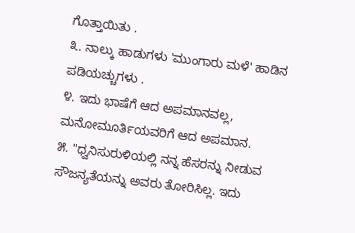ಗೊತ್ತಾಯಿತು .
೩. ನಾಲ್ಕು ಹಾಡುಗಳು 'ಮುಂಗಾರು ಮಳೆ' ಹಾಡಿನ ಪಡಿಯಚ್ಚುಗಳು .
೪. ಇದು ಭಾಷೆಗೆ ಆದ ಅಪಮಾನವಲ್ಲ, ಮನೋಮೂರ್ತಿಯವರಿಗೆ ಆದ ಅಪಮಾನ.
೫. "ಧ್ವನಿಸುರುಳಿಯಲ್ಲಿ ನನ್ನ ಹೆಸರನ್ನು ನೀಡುವ ಸೌಜನ್ಯತೆಯನ್ನು ಅವರು ತೋರಿಸಿಲ್ಲ. ಇದು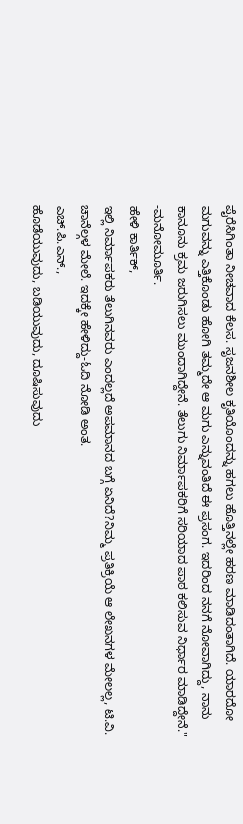ಪೈರೆಸಿಗಿಂತಾ ನೀಚವಾದ ಕೆಲಸ. ಸೃಜನಶೀಲ ಕೃತಿಯೊಂದನ್ನು ಹಗಲು ಹೊತ್ತಿನಲ್ಲೇ ಹರಣ ಮಾಡಿದಂತಾಗಿದೆ. ಯಾರದೋ ಮಗುವನ್ನು ಎತ್ತಿಕೊಂಡು ಹೋಗಿ ತಮ್ಮದೇ ಆ ಮಗು ಎನ್ನುವಂತಿದೆ ಈ ಪ್ರಸಂಗ. ಇದರಿಂದ ನನಗೆ ನೋವಾಗಿದ್ದು, ನಾನು ಕಾನೂನು ಕ್ರಮ ಜರುಗಿಸಲು ಮುಂದಾಗಿದ್ದೇನೆ. ತೆಲುಗು ನಿರ್ಮಾಪಕರಿಗೆ ಸರಿಯಾದ ಪಾಠ ಕಲಿಸುವ ನಿರ್ಧಾರ ಮಾಡಿದ್ದೇನೆ." -ಮನೋಮೂರ್ತಿ.
ಹೇಳಿ ಕಾರ್ತಿಕ್,
ಇಲ್ಲಿ ನಿರ್ಮಾಪಕರು ತೆಲುಗಿನವರು ಎಂದಲ್ಲದೆ ಅಪಮಾನದ ಬಗ್ಗೆ ಏನಿದೆ?ನಿಮ್ಮ ಪ್ರತಿಕ್ರಿಯೆ ಆ ಲೇಖನಗಳ ಮೇಲಲ್ಲ, ಟಿ.ವಿ. ಚಾನೆಲ್ಗಳ ಮೇಲೆ. ಇದಕ್ಕೇ ಹೇಳಿದ್ದು-ಓದಿ ನೋಡಿ ಅಂತ.
ಎಚ್.ಪಿ.ಎನ್.,
ಹೊಡೆಯುವುದು, ಬಡಿಯುವುದು, ದೂಷಿಸುವುದು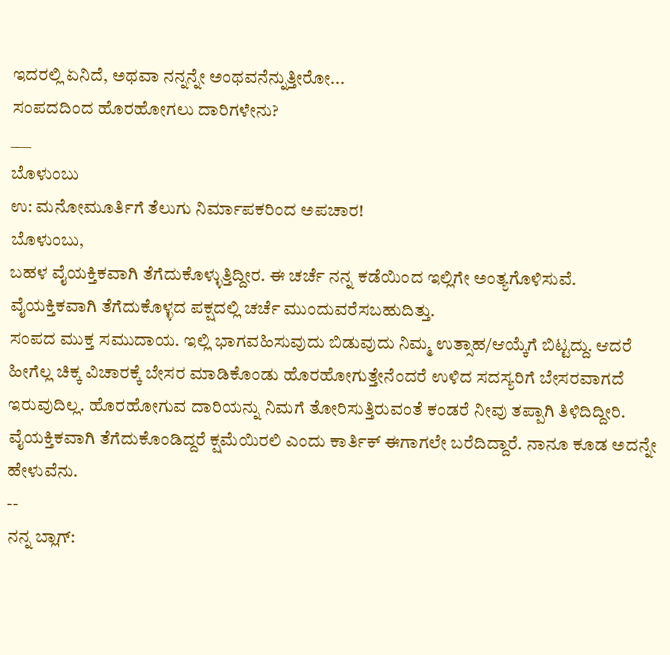ಇದರಲ್ಲಿ ಏನಿದೆ, ಅಥವಾ ನನ್ನನ್ನೇ ಅಂಥವನೆನ್ನುತ್ತೀರೋ...
ಸಂಪದದಿಂದ ಹೊರಹೋಗಲು ದಾರಿಗಳೇನು?
___
ಬೊಳುಂಬು
ಉ: ಮನೋಮೂರ್ತಿಗೆ ತೆಲುಗು ನಿರ್ಮಾಪಕರಿಂದ ಅಪಚಾರ!
ಬೊಳುಂಬು,
ಬಹಳ ವೈಯಕ್ತಿಕವಾಗಿ ತೆಗೆದುಕೊಳ್ಳುತ್ತಿದ್ದೀರ. ಈ ಚರ್ಚೆ ನನ್ನ ಕಡೆಯಿಂದ ಇಲ್ಲಿಗೇ ಅಂತ್ಯಗೊಳಿಸುವೆ. ವೈಯಕ್ತಿಕವಾಗಿ ತೆಗೆದುಕೊಳ್ಳದ ಪಕ್ಷದಲ್ಲಿ ಚರ್ಚೆ ಮುಂದುವರೆಸಬಹುದಿತ್ತು.
ಸಂಪದ ಮುಕ್ತ ಸಮುದಾಯ. ಇಲ್ಲಿ ಭಾಗವಹಿಸುವುದು ಬಿಡುವುದು ನಿಮ್ಮ ಉತ್ಸಾಹ/ಆಯ್ಕೆಗೆ ಬಿಟ್ಟದ್ದು. ಆದರೆ ಹೀಗೆಲ್ಲ ಚಿಕ್ಕ ವಿಚಾರಕ್ಕೆ ಬೇಸರ ಮಾಡಿಕೊಂಡು ಹೊರಹೋಗುತ್ತೇನೆಂದರೆ ಉಳಿದ ಸದಸ್ಯರಿಗೆ ಬೇಸರವಾಗದೆ ಇರುವುದಿಲ್ಲ. ಹೊರಹೋಗುವ ದಾರಿಯನ್ನು ನಿಮಗೆ ತೋರಿಸುತ್ತಿರುವಂತೆ ಕಂಡರೆ ನೀವು ತಪ್ಪಾಗಿ ತಿಳಿದಿದ್ದೀರಿ.
ವೈಯಕ್ತಿಕವಾಗಿ ತೆಗೆದುಕೊಂಡಿದ್ದರೆ ಕ್ಷಮೆಯಿರಲಿ ಎಂದು ಕಾರ್ತಿಕ್ ಈಗಾಗಲೇ ಬರೆದಿದ್ದಾರೆ. ನಾನೂ ಕೂಡ ಅದನ್ನೇ ಹೇಳುವೆನು.
--
ನನ್ನ ಬ್ಲಾಗ್: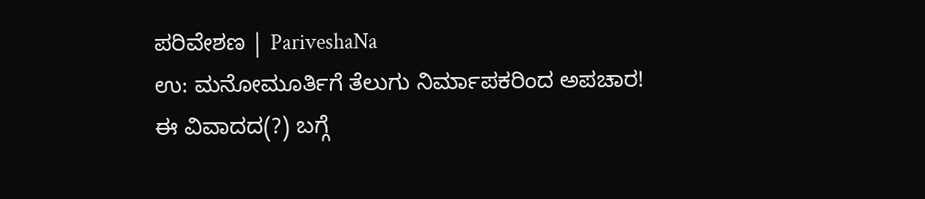ಪರಿವೇಶಣ | PariveshaNa
ಉ: ಮನೋಮೂರ್ತಿಗೆ ತೆಲುಗು ನಿರ್ಮಾಪಕರಿಂದ ಅಪಚಾರ!
ಈ ವಿವಾದದ(?) ಬಗ್ಗೆ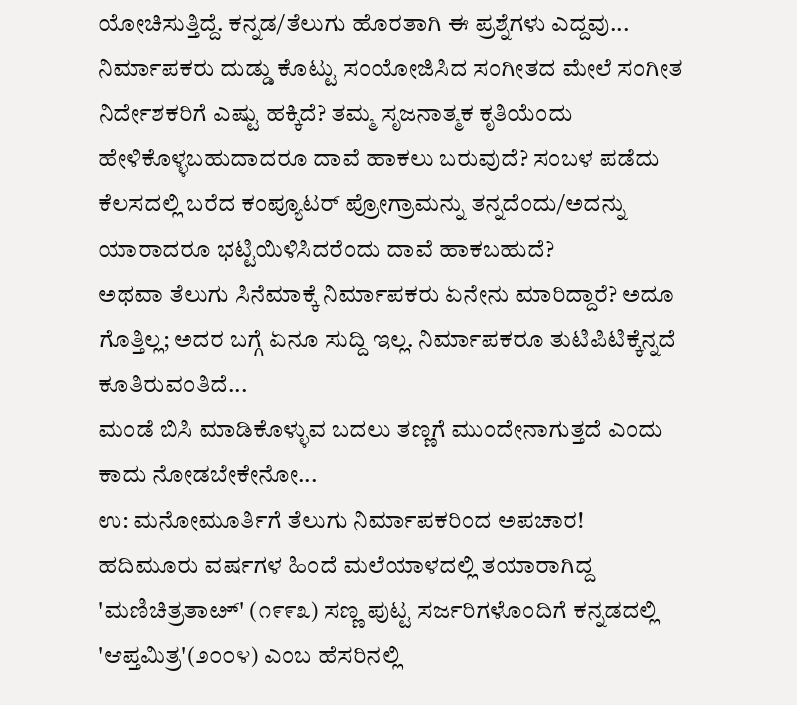ಯೋಚಿಸುತ್ತಿದ್ದೆ. ಕನ್ನಡ/ತೆಲುಗು ಹೊರತಾಗಿ ಈ ಪ್ರಶ್ನೆಗಳು ಎದ್ದವು...
ನಿರ್ಮಾಪಕರು ದುಡ್ಡು ಕೊಟ್ಟು ಸಂಯೋಜಿಸಿದ ಸಂಗೀತದ ಮೇಲೆ ಸಂಗೀತ ನಿರ್ದೇಶಕರಿಗೆ ಎಷ್ಟು ಹಕ್ಕಿದೆ? ತಮ್ಮ ಸೃಜನಾತ್ಮಕ ಕೃತಿಯೆಂದು ಹೇಳಿಕೊಳ್ಳಬಹುದಾದರೂ ದಾವೆ ಹಾಕಲು ಬರುವುದೆ? ಸಂಬಳ ಪಡೆದು ಕೆಲಸದಲ್ಲಿ ಬರೆದ ಕಂಪ್ಯೂಟರ್ ಪ್ರೋಗ್ರಾಮನ್ನು ತನ್ನದೆಂದು/ಅದನ್ನು ಯಾರಾದರೂ ಭಟ್ಟಿಯಿಳಿಸಿದರೆಂದು ದಾವೆ ಹಾಕಬಹುದೆ?
ಅಥವಾ ತೆಲುಗು ಸಿನೆಮಾಕ್ಕೆ ನಿರ್ಮಾಪಕರು ಏನೇನು ಮಾರಿದ್ದಾರೆ? ಅದೂ ಗೊತ್ತಿಲ್ಲ; ಅದರ ಬಗ್ಗೆ ಏನೂ ಸುದ್ದಿ ಇಲ್ಲ. ನಿರ್ಮಾಪಕರೂ ತುಟಿಪಿಟಿಕ್ಕೆನ್ನದೆ ಕೂತಿರುವಂತಿದೆ...
ಮಂಡೆ ಬಿಸಿ ಮಾಡಿಕೊಳ್ಳುವ ಬದಲು ತಣ್ಣಗೆ ಮುಂದೇನಾಗುತ್ತದೆ ಎಂದು ಕಾದು ನೋಡಬೇಕೇನೋ...
ಉ: ಮನೋಮೂರ್ತಿಗೆ ತೆಲುಗು ನಿರ್ಮಾಪಕರಿಂದ ಅಪಚಾರ!
ಹದಿಮೂರು ವರ್ಷಗಳ ಹಿಂದೆ ಮಲೆಯಾಳದಲ್ಲಿ ತಯಾರಾಗಿದ್ದ 'ಮಣಿಚಿತ್ರತಾೞ್' (೧೯೯೩) ಸಣ್ಣ ಪುಟ್ಟ ಸರ್ಜರಿಗಳೊಂದಿಗೆ ಕನ್ನಡದಲ್ಲಿ 'ಆಪ್ತಮಿತ್ರ'(೨೦೦೪) ಎಂಬ ಹೆಸರಿನಲ್ಲಿ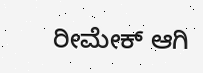ರೀಮೇಕ್ ಆಗಿ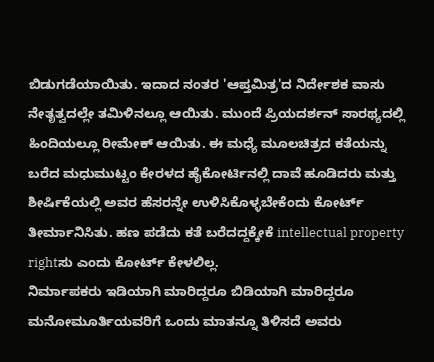ಬಿಡುಗಡೆಯಾಯಿತು. ಇದಾದ ನಂತರ 'ಆಪ್ತಮಿತ್ರ'ದ ನಿರ್ದೇಶಕ ವಾಸು ನೇತೃತ್ವದಲ್ಲೇ ತಮಿಳಿನಲ್ಲೂ ಆಯಿತು. ಮುಂದೆ ಪ್ರಿಯದರ್ಶನ್ ಸಾರಥ್ಯದಲ್ಲಿ ಹಿಂದಿಯಲ್ಲೂ ರೀಮೇಕ್ ಆಯಿತು. ಈ ಮಧ್ಯೆ ಮೂಲಚಿತ್ರದ ಕತೆಯನ್ನು ಬರೆದ ಮಧುಮುಟ್ಟಂ ಕೇರಳದ ಹೈಕೋರ್ಟಿನಲ್ಲಿ ದಾವೆ ಹೂಡಿದರು ಮತ್ತು ಶೀರ್ಷಿಕೆಯಲ್ಲಿ ಅವರ ಹೆಸರನ್ನೇ ಉಳಿಸಿಕೊಳ್ಳಬೇಕೆಂದು ಕೋರ್ಟ್ ತೀರ್ಮಾನಿಸಿತು. ಹಣ ಪಡೆದು ಕತೆ ಬರೆದದ್ದಕ್ಕೇಕೆ intellectual property rightಸು ಎಂದು ಕೋರ್ಟ್ ಕೇಳಲಿಲ್ಲ.
ನಿರ್ಮಾಪಕರು ಇಡಿಯಾಗಿ ಮಾರಿದ್ದರೂ ಬಿಡಿಯಾಗಿ ಮಾರಿದ್ದರೂ ಮನೋಮೂರ್ತಿಯವರಿಗೆ ಒಂದು ಮಾತನ್ನೂ ತಿಳಿಸದೆ ಅವರು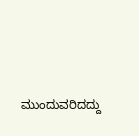ಮುಂದುವರಿದದ್ದು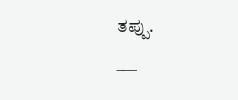ತಪ್ಪು.
___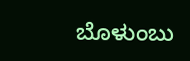ಬೊಳುಂಬು